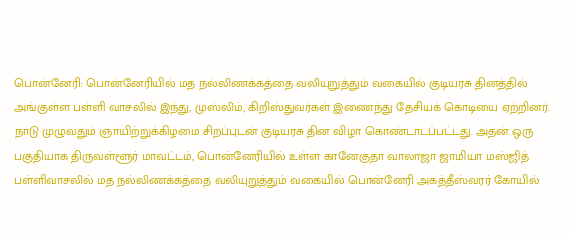பொன்னேரி: பொன்னேரியில் மத நல்லிணக்கத்தை வலியுறுத்தும் வகையில் குடியரசு தினத்தில் அங்குள்ள பள்ளி வாசலில் இந்து, முஸ்லிம், கிறிஸ்துவர்கள் இணைந்து தேசியக் கொடியை ஏற்றினர்.
நாடு முழுவதும் ஞாயிற்றுக்கிழமை சிறப்புடன் குடியரசு தின விழா கொண்டாடப்பட்டது. அதன் ஒரு பகுதியாக திருவள்ளூர் மாவட்டம், பொன்னேரியில் உள்ள கானேகுதா வாலாஜா ஜாமியா மஸ்ஜித் பள்ளிவாசலில் மத நல்லிணக்கத்தை வலியுறுத்தும் வகையில் பொன்னேரி அகத்தீஸ்வரர் கோயில்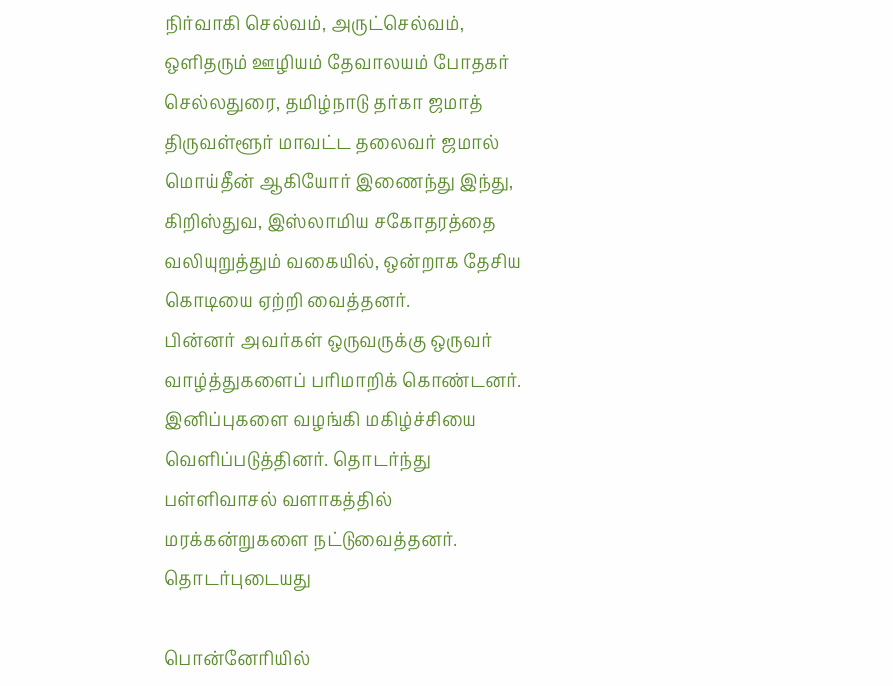நிர்வாகி செல்வம், அருட்செல்வம், ஒளிதரும் ஊழியம் தேவாலயம் போதகர் செல்லதுரை, தமிழ்நாடு தர்கா ஜமாத் திருவள்ளூர் மாவட்ட தலைவர் ஜமால் மொய்தீன் ஆகியோர் இணைந்து இந்து, கிறிஸ்துவ, இஸ்லாமிய சகோதரத்தை வலியுறுத்தும் வகையில், ஒன்றாக தேசிய கொடியை ஏற்றி வைத்தனர்.
பின்னர் அவர்கள் ஒருவருக்கு ஒருவர் வாழ்த்துகளைப் பரிமாறிக் கொண்டனர். இனிப்புகளை வழங்கி மகிழ்ச்சியை வெளிப்படுத்தினர். தொடர்ந்து பள்ளிவாசல் வளாகத்தில் மரக்கன்றுகளை நட்டுவைத்தனர்.
தொடர்புடையது

பொன்னேரியில்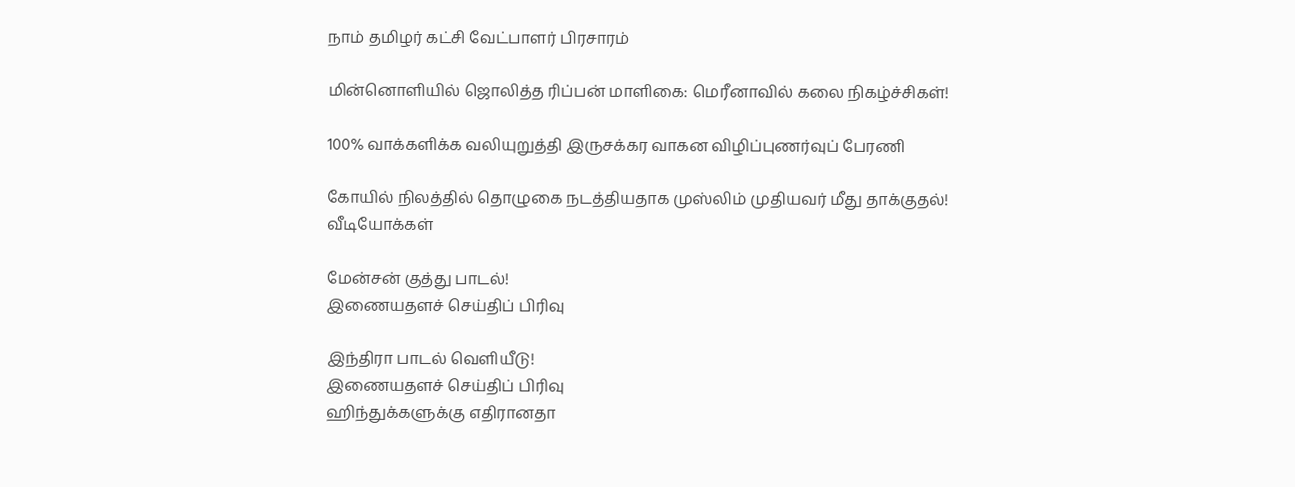நாம் தமிழர் கட்சி வேட்பாளர் பிரசாரம்

மின்னொளியில் ஜொலித்த ரிப்பன் மாளிகை: மெரீனாவில் கலை நிகழ்ச்சிகள்!

100% வாக்களிக்க வலியுறுத்தி இருசக்கர வாகன விழிப்புணர்வுப் பேரணி

கோயில் நிலத்தில் தொழுகை நடத்தியதாக முஸ்லிம் முதியவர் மீது தாக்குதல்!
வீடியோக்கள்

மேன்சன் குத்து பாடல்!
இணையதளச் செய்திப் பிரிவு

இந்திரா பாடல் வெளியீடு!
இணையதளச் செய்திப் பிரிவு
ஹிந்துக்களுக்கு எதிரானதா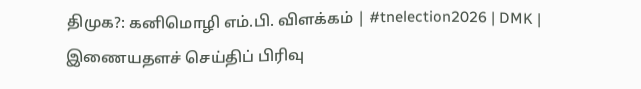திமுக?: கனிமொழி எம்.பி. விளக்கம் | #tnelection2026 | DMK |
இணையதளச் செய்திப் பிரிவு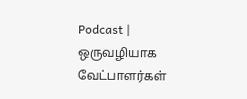Podcast | ஒருவழியாக வேட்பாளர்கள்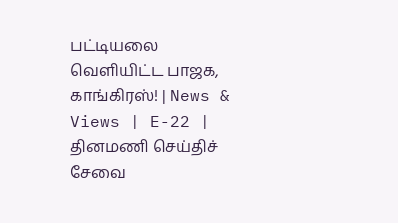பட்டியலை வெளியிட்ட பாஜக, காங்கிரஸ்! | News & Views | E-22 |
தினமணி செய்திச் சேவை